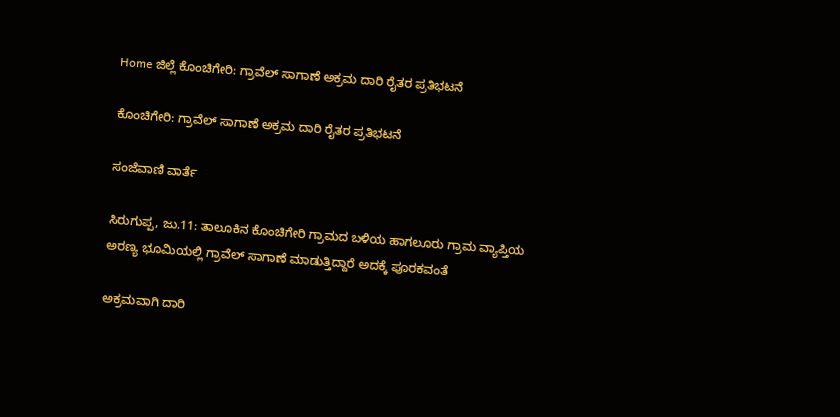Home ಜಿಲ್ಲೆ ಕೊಂಚಿಗೇರಿ: ಗ್ರಾವೆಲ್ ಸಾಗಾಣೆ ಅಕ್ರಮ ದಾರಿ ರೈತರ ಪ್ರತಿಭಟನೆ

ಕೊಂಚಿಗೇರಿ: ಗ್ರಾವೆಲ್ ಸಾಗಾಣೆ ಅಕ್ರಮ ದಾರಿ ರೈತರ ಪ್ರತಿಭಟನೆ

ಸಂಜೆವಾಣಿ ವಾರ್ತೆ

ಸಿರುಗುಪ್ಪ, ಜು.11: ತಾಲೂಕಿನ ಕೊಂಚಿಗೇರಿ ಗ್ರಾಮದ ಬಳಿಯ ಹಾಗಲೂರು ಗ್ರಾಮ ವ್ಯಾಪ್ತಿಯ ಅರಣ್ಯ ಭೂಮಿಯಲ್ಲಿ ಗ್ರಾವೆಲ್ ಸಾಗಾಣೆ ಮಾಡುತ್ತಿದ್ದಾರೆ ಅದಕ್ಕೆ ಪೂರಕವಂತೆ

ಅಕ್ರಮವಾಗಿ ದಾರಿ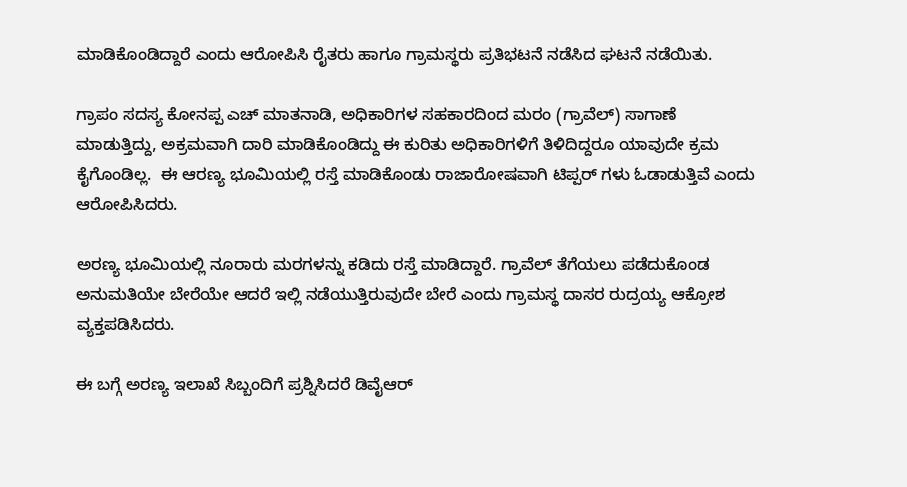ಮಾಡಿಕೊಂಡಿದ್ದಾರೆ ಎಂದು ಆರೋಪಿಸಿ ರೈತರು ಹಾಗೂ ಗ್ರಾಮಸ್ಥರು ಪ್ರತಿಭಟನೆ ನಡೆಸಿದ ಘಟನೆ ನಡೆಯಿತು.

ಗ್ರಾಪಂ ಸದಸ್ಯ ಕೋನಪ್ಪ ಎಚ್ ಮಾತನಾಡಿ, ಅಧಿಕಾರಿಗಳ ಸಹಕಾರದಿಂದ ಮರಂ (ಗ್ರಾವೆಲ್) ಸಾಗಾಣೆ ಮಾಡುತ್ತಿದ್ದು, ಅಕ್ರಮವಾಗಿ ದಾರಿ ಮಾಡಿಕೊಂಡಿದ್ದು ಈ ಕುರಿತು ಅಧಿಕಾರಿಗಳಿಗೆ ತಿಳಿದಿದ್ದರೂ ಯಾವುದೇ ಕ್ರಮ ಕೈಗೊಂಡಿಲ್ಲ.  ಈ ಆರಣ್ಯ ಭೂಮಿಯಲ್ಲಿ ರಸ್ತೆ ಮಾಡಿಕೊಂಡು ರಾಜಾರೋಷವಾಗಿ ಟಿಪ್ಪರ್ ಗಳು ಓಡಾಡುತ್ತಿವೆ ಎಂದು ಆರೋಪಿಸಿದರು.

ಅರಣ್ಯ ಭೂಮಿಯಲ್ಲಿ ನೂರಾರು ಮರಗಳನ್ನು ಕಡಿದು ರಸ್ತೆ ಮಾಡಿದ್ದಾರೆ. ಗ್ರಾವೆಲ್ ತೆಗೆಯಲು ಪಡೆದುಕೊಂಡ ಅನುಮತಿಯೇ ಬೇರೆಯೇ ಆದರೆ ಇಲ್ಲಿ ನಡೆಯುತ್ತಿರುವುದೇ ಬೇರೆ ಎಂದು ಗ್ರಾಮಸ್ಥ ದಾಸರ ರುದ್ರಯ್ಯ ಆಕ್ರೋಶ ವ್ಯಕ್ತಪಡಿಸಿದರು.

ಈ ಬಗ್ಗೆ ಅರಣ್ಯ ಇಲಾಖೆ ಸಿಬ್ಬಂದಿಗೆ ಪ್ರಶ್ನಿಸಿದರೆ ಡಿವೈಆರ್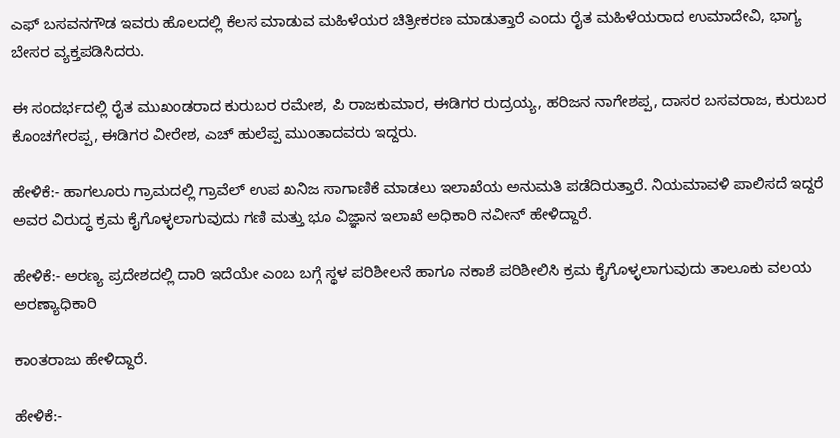ಎಫ್ ಬಸವನಗೌಡ ಇವರು ಹೊಲದಲ್ಲಿ ಕೆಲಸ ಮಾಡುವ ಮಹಿಳೆಯರ ಚಿತ್ರೀಕರಣ ಮಾಡುತ್ತಾರೆ ಎಂದು ರೈತ ಮಹಿಳೆಯರಾದ ಉಮಾದೇವಿ, ಭಾಗ್ಯ ಬೇಸರ ವ್ಯಕ್ತಪಡಿಸಿದರು.

ಈ ಸಂದರ್ಭದಲ್ಲಿ ರೈತ ಮುಖಂಡರಾದ ಕುರುಬರ ರಮೇಶ, ಪಿ ರಾಜಕುಮಾರ, ಈಡಿಗರ ರುದ್ರಯ್ಯ, ಹರಿಜನ ನಾಗೇಶಪ್ಪ, ದಾಸರ ಬಸವರಾಜ, ಕುರುಬರ ಕೊಂಚಗೇರಪ್ಪ, ಈಡಿಗರ ವೀರೇಶ, ಎಚ್ ಹುಲೆಪ್ಪ ಮುಂತಾದವರು ಇದ್ದರು.

ಹೇಳಿಕೆ:- ಹಾಗಲೂರು ಗ್ರಾಮದಲ್ಲಿ ಗ್ರಾವೆಲ್ ಉಪ ಖನಿಜ ಸಾಗಾಣಿಕೆ ಮಾಡಲು ಇಲಾಖೆಯ ಅನುಮತಿ ಪಡೆದಿರುತ್ತಾರೆ. ನಿಯಮಾವಳಿ ಪಾಲಿಸದೆ ಇದ್ದರೆ ಅವರ ವಿರುದ್ಧ ಕ್ರಮ ಕೈಗೊಳ್ಳಲಾಗುವುದು ಗಣಿ ಮತ್ತು ಭೂ ವಿಜ್ಞಾನ ಇಲಾಖೆ ಅಧಿಕಾರಿ ನವೀನ್ ಹೇಳಿದ್ದಾರೆ.

ಹೇಳಿಕೆ:- ಅರಣ್ಯ ಪ್ರದೇಶದಲ್ಲಿ ದಾರಿ ಇದೆಯೇ ಎಂಬ ಬಗ್ಗೆ ಸ್ಥಳ ಪರಿಶೀಲನೆ ಹಾಗೂ ನಕಾಶೆ ಪರಿಶೀಲಿಸಿ ಕ್ರಮ ಕೈಗೊಳ್ಳಲಾಗುವುದು ತಾಲೂಕು ವಲಯ ಅರಣ್ಯಾಧಿಕಾರಿ

ಕಾಂತರಾಜು ಹೇಳಿದ್ದಾರೆ.

ಹೇಳಿಕೆ:-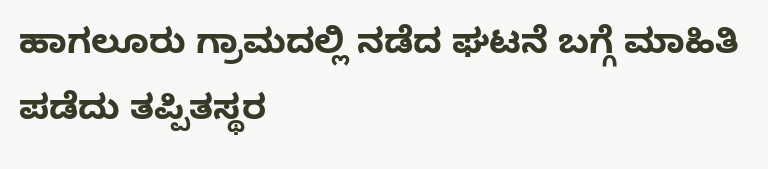ಹಾಗಲೂರು ಗ್ರಾಮದಲ್ಲಿ ನಡೆದ ಘಟನೆ ಬಗ್ಗೆ ಮಾಹಿತಿ ಪಡೆದು ತಪ್ಪಿತಸ್ಥರ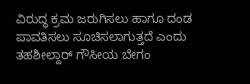ವಿರುದ್ಧ ಕ್ರಮ ಜರುಗಿಸಲು ಹಾಗೂ ದಂಡ ಪಾವತಿಸಲು ಸೂಚಿಸಲಾಗುತ್ತದೆ ಎಂದು ತಹಶೀಲ್ದಾರ್ ಗೌಸೀಯ ಬೇಗಂ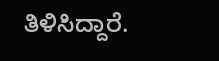ತಿಳಿಸಿದ್ದಾರೆ.